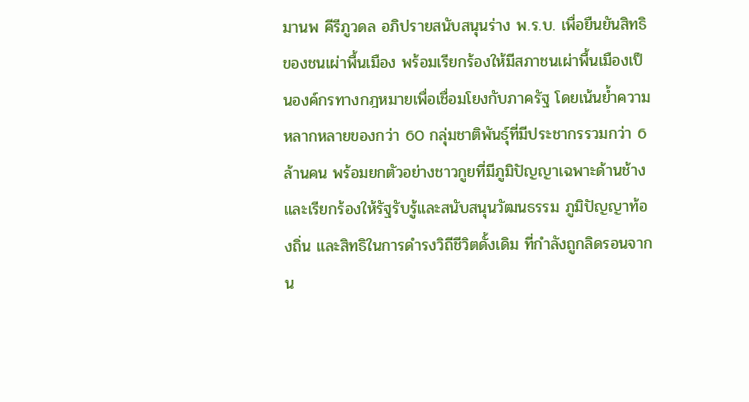มานพ คีรีภูวดล อภิปรายสนับสนุนร่าง พ.ร.บ. เพื่อยืนยันสิทธิของชนเผ่าพื้นเมือง พร้อมเรียกร้องให้มีสภาชนเผ่าพื้นเมืองเป็นองค์กรทางกฎหมายเพื่อเชื่อมโยงกับภาครัฐ โดยเน้นย้ำความหลากหลายของกว่า 60 กลุ่มชาติพันธุ์ที่มีประชากรรวมกว่า 6 ล้านคน พร้อมยกตัวอย่างชาวกูยที่มีภูมิปัญญาเฉพาะด้านช้าง และเรียกร้องให้รัฐรับรู้และสนับสนุนวัฒนธรรม ภูมิปัญญาท้องถิ่น และสิทธิในการดำรงวิถีชีวิตดั้งเดิม ที่กำลังถูกลิดรอนจากน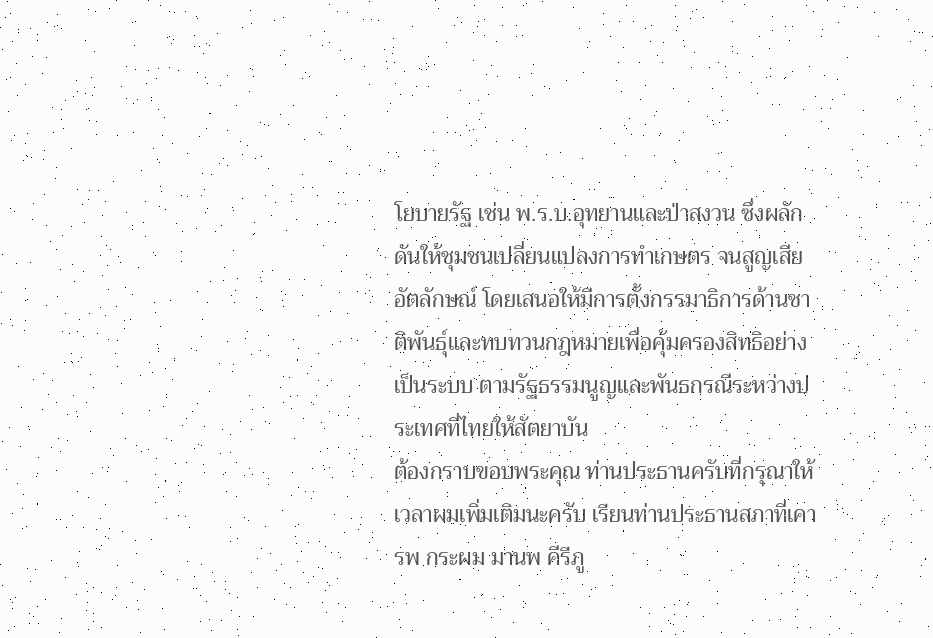โยบายรัฐ เช่น พ.ร.บ.อุทยานและป่าสงวน ซึ่งผลักดันให้ชุมชนเปลี่ยนแปลงการทำเกษตร จนสูญเสียอัตลักษณ์ โดยเสนอให้มีการตั้งกรรมาธิการด้านชาติพันธุ์และทบทวนกฎหมายเพื่อคุ้มครองสิทธิอย่างเป็นระบบ ตามรัฐธรรมนูญและพันธกรณีระหว่างประเทศที่ไทยให้สัตยาบัน
ต้องกราบขอบพระคุณ ท่านประธานครับที่กรุณาให้เวลาผมเพิ่มเติมนะครับ เรียนท่านประธานสภาที่เคารพ กระผม มานพ คีรีภู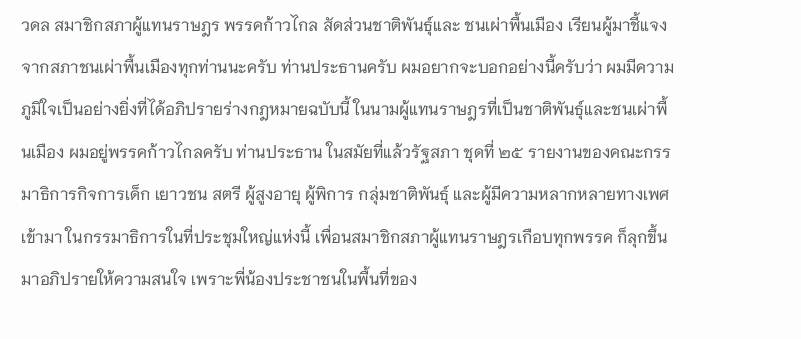วดล สมาชิกสภาผู้แทนราษฎร พรรคก้าวไกล สัดส่วนชาติพันธุ์และ ชนเผ่าพื้นเมือง เรียนผู้มาชี้แจงจากสภาชนเผ่าพื้นเมืองทุกท่านนะครับ ท่านประธานครับ ผมอยากจะบอกอย่างนี้ครับว่า ผมมีความภูมิใจเป็นอย่างยิ่งที่ได้อภิปรายร่างกฎหมายฉบับนี้ ในนามผู้แทนราษฎรที่เป็นชาติพันธุ์และชนเผ่าพื้นเมือง ผมอยู่พรรคก้าวไกลครับ ท่านประธาน ในสมัยที่แล้วรัฐสภา ชุดที่ ๒๕ รายงานของคณะกรรมาธิการกิจการเด็ก เยาวชน สตรี ผู้สูงอายุ ผู้พิการ กลุ่มชาติพันธุ์ และผู้มีความหลากหลายทางเพศ เข้ามา ในกรรมาธิการในที่ประชุมใหญ่แห่งนี้ เพื่อนสมาชิกสภาผู้แทนราษฎรเกือบทุกพรรค ก็ลุกขึ้นมาอภิปรายให้ความสนใจ เพราะพี่น้องประชาชนในพื้นที่ของ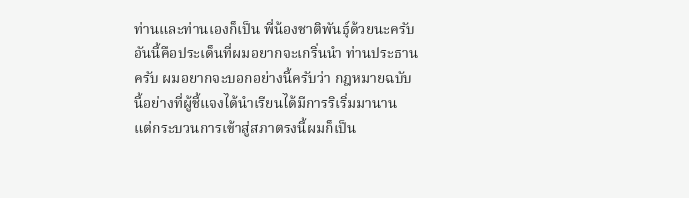ท่านและท่านเองก็เป็น พี่น้องชาติพันธุ์ด้วยนะครับ อันนี้คือประเด็นที่ผมอยากจะเกริ่นนำ ท่านประธานครับ ผมอยากจะบอกอย่างนี้ครับว่า กฎหมายฉบับนี้อย่างที่ผู้ชี้แจงได้นำเรียนได้มีการริเริ่มมานาน แต่กระบวนการเข้าสู่สภาตรงนี้ผมก็เป็น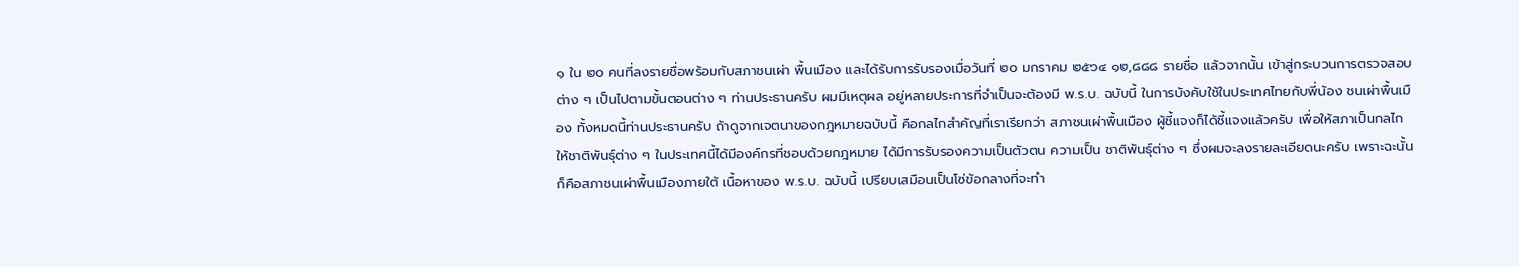๑ ใน ๒๐ คนที่ลงรายชื่อพร้อมกับสภาชนเผ่า พื้นเมือง และได้รับการรับรองเมื่อวันที่ ๒๐ มกราคม ๒๕๖๔ ๑๒,๘๘๘ รายชื่อ แล้วจากนั้น เข้าสู่กระบวนการตรวจสอบต่าง ๆ เป็นไปตามขั้นตอนต่าง ๆ ท่านประธานครับ ผมมีเหตุผล อยู่หลายประการที่จำเป็นจะต้องมี พ.ร.บ. ฉบับนี้ ในการบังคับใช้ในประเทศไทยกับพี่น้อง ชนเผ่าพื้นเมือง ทั้งหมดนี้ท่านประธานครับ ถ้าดูจากเจตนาของกฎหมายฉบับนี้ คือกลไกสำคัญที่เราเรียกว่า สภาชนเผ่าพื้นเมือง ผู้ชี้แจงก็ได้ชี้แจงแล้วครับ เพื่อให้สภาเป็นกลไกให้ชาติพันธุ์ต่าง ๆ ในประเทศนี้ได้มีองค์กรที่ชอบด้วยกฎหมาย ได้มีการรับรองความเป็นตัวตน ความเป็น ชาติพันธุ์ต่าง ๆ ซึ่งผมจะลงรายละเอียดนะครับ เพราะฉะนั้นก็คือสภาชนเผ่าพื้นเมืองภายใต้ เนื้อหาของ พ.ร.บ. ฉบับนี้ เปรียบเสมือนเป็นโซ่ข้อกลางที่จะทำ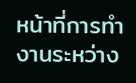หน้าที่การทำงานระหว่าง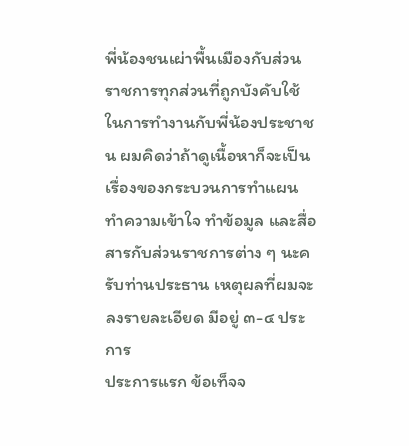พี่น้องชนเผ่าพื้นเมืองกับส่วนราชการทุกส่วนที่ถูกบังคับใช้ในการทำงานกับพี่น้องประชาชน ผมคิดว่าถ้าดูเนื้อหาก็จะเป็นเรื่องของกระบวนการทำแผน ทำความเข้าใจ ทำข้อมูล และสื่อสารกับส่วนราชการต่าง ๆ นะครับท่านประธาน เหตุผลที่ผมจะลงรายละเอียด มีอยู่ ๓-๔ ประการ
ประการแรก ข้อเท็จจ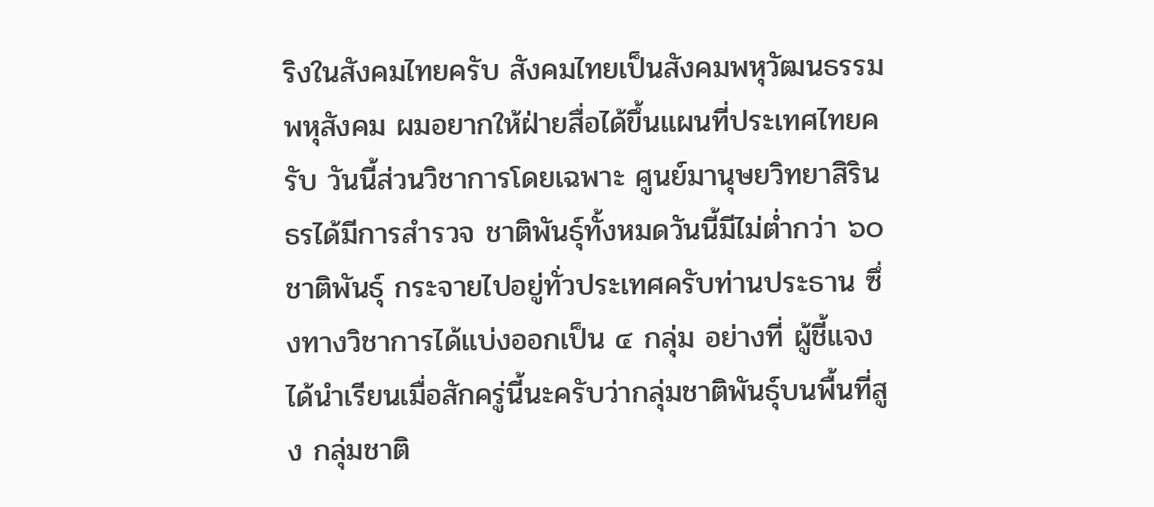ริงในสังคมไทยครับ สังคมไทยเป็นสังคมพหุวัฒนธรรม พหุสังคม ผมอยากให้ฝ่ายสื่อได้ขึ้นแผนที่ประเทศไทยครับ วันนี้ส่วนวิชาการโดยเฉพาะ ศูนย์มานุษยวิทยาสิรินธรได้มีการสำรวจ ชาติพันธุ์ทั้งหมดวันนี้มีไม่ต่ำกว่า ๖๐ ชาติพันธุ์ กระจายไปอยู่ทั่วประเทศครับท่านประธาน ซึ่งทางวิชาการได้แบ่งออกเป็น ๔ กลุ่ม อย่างที่ ผู้ชี้แจงได้นำเรียนเมื่อสักครู่นี้นะครับว่ากลุ่มชาติพันธุ์บนพื้นที่สูง กลุ่มชาติ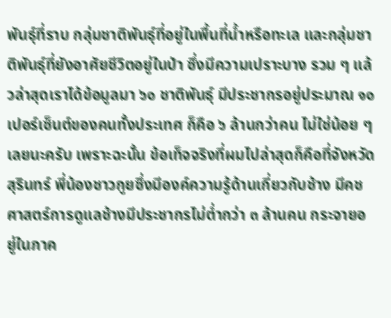พันธุ์ที่ราบ กลุ่มชาติพันธุ์ที่อยู่ในพื้นที่น้ำหรือทะเล และกลุ่มชาติพันธุ์ที่ยังอาศัยชีวิตอยู่ในป่า ซึ่งมีความเปราะบาง รวม ๆ แล้วล่าสุดเราได้ข้อมูลมา ๖๐ ชาติพันธุ์ มีประชากรอยู่ประมาณ ๑๐ เปอร์เซ็นต์ของคนทั้งประเทศ ก็คือ ๖ ล้านกว่าคน ไม่ใช่น้อย ๆ เลยนะครับ เพราะฉะนั้น ข้อเท็จจริงที่ผมไปล่าสุดก็คือที่จังหวัดสุรินทร์ พี่น้องชาวกูยซึ่งมีองค์ความรู้ด้านเกี่ยวกับช้าง มีคชศาสตร์การดูแลช้างมีประชากรไม่ต่ำกว่า ๓ ล้านคน กระจายอยู่ในภาค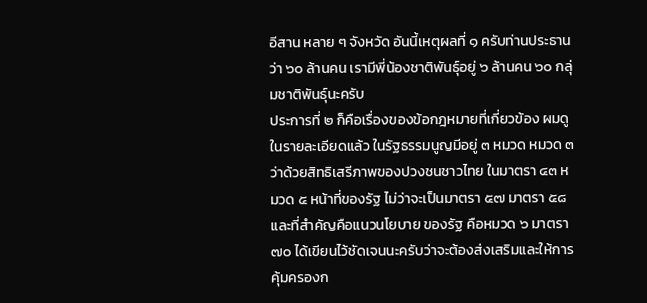อีสาน หลาย ๆ จังหวัด อันนี้เหตุผลที่ ๑ ครับท่านประธาน ว่า ๖๐ ล้านคน เรามีพี่น้องชาติพันธุ์อยู่ ๖ ล้านคน ๖๐ กลุ่มชาติพันธุ์นะครับ
ประการที่ ๒ ก็คือเรื่องของข้อกฎหมายที่เกี่ยวข้อง ผมดูในรายละเอียดแล้ว ในรัฐธรรมนูญมีอยู่ ๓ หมวด หมวด ๓ ว่าด้วยสิทธิเสรีภาพของปวงชนชาวไทย ในมาตรา ๔๓ หมวด ๕ หน้าที่ของรัฐ ไม่ว่าจะเป็นมาตรา ๕๗ มาตรา ๕๘ และที่สำคัญคือแนวนโยบาย ของรัฐ คือหมวด ๖ มาตรา ๗๐ ได้เขียนไว้ชัดเจนนะครับว่าจะต้องส่งเสริมและให้การ คุ้มครองก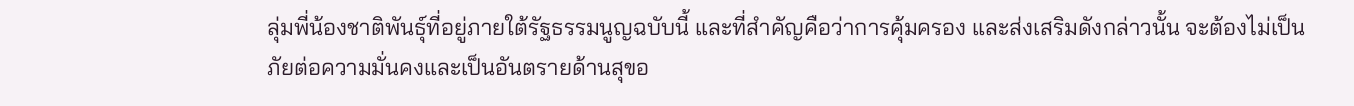ลุ่มพี่น้องชาติพันธุ์ที่อยู่ภายใต้รัฐธรรมนูญฉบับนี้ และที่สำคัญคือว่าการคุ้มครอง และส่งเสริมดังกล่าวนั้น จะต้องไม่เป็นภัยต่อความมั่นคงและเป็นอันตรายด้านสุขอ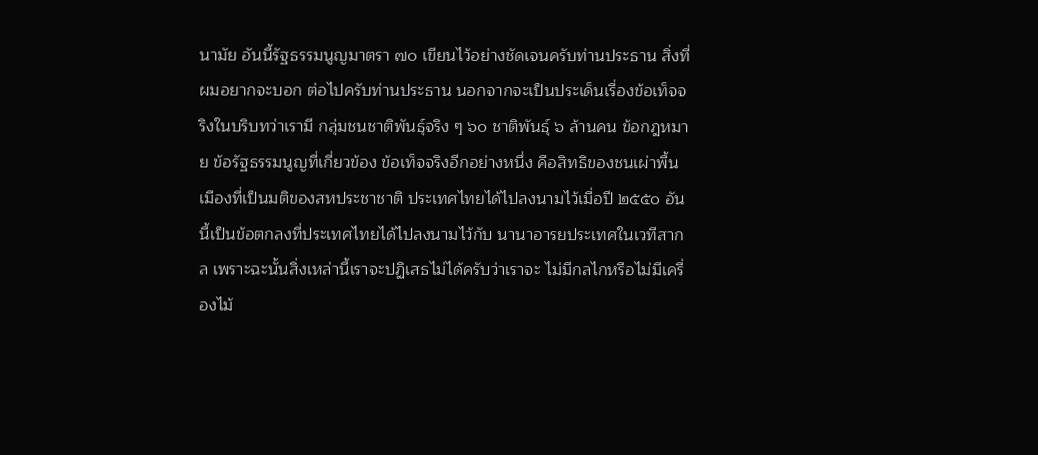นามัย อันนี้รัฐธรรมนูญมาตรา ๗๐ เขียนไว้อย่างชัดเจนครับท่านประธาน สิ่งที่ผมอยากจะบอก ต่อไปครับท่านประธาน นอกจากจะเป็นประเด็นเรื่องข้อเท็จจริงในบริบทว่าเรามี กลุ่มชนชาติพันธุ์จริง ๆ ๖๐ ชาติพันธุ์ ๖ ล้านคน ข้อกฎหมาย ข้อรัฐธรรมนูญที่เกี่ยวข้อง ข้อเท็จจริงอีกอย่างหนึ่ง คือสิทธิของชนเผ่าพื้นเมืองที่เป็นมติของสหประชาชาติ ประเทศไทยได้ไปลงนามไว้เมื่อปี ๒๕๕๐ อันนี้เป็นข้อตกลงที่ประเทศไทยได้ไปลงนามไว้กับ นานาอารยประเทศในเวทีสากล เพราะฉะนั้นสิ่งเหล่านี้เราจะปฏิเสธไม่ได้ครับว่าเราจะ ไม่มีกลไกหรือไม่มีเครื่องไม้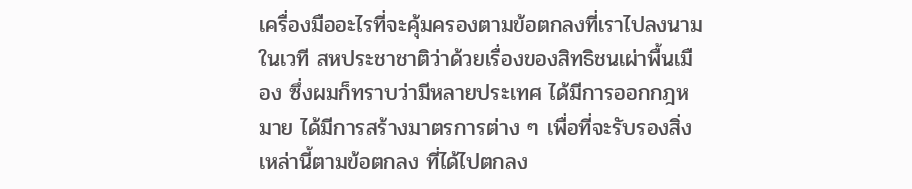เครื่องมืออะไรที่จะคุ้มครองตามข้อตกลงที่เราไปลงนามในเวที สหประชาชาติว่าด้วยเรื่องของสิทธิชนเผ่าพื้นเมือง ซึ่งผมก็ทราบว่ามีหลายประเทศ ได้มีการออกกฎหมาย ได้มีการสร้างมาตรการต่าง ๆ เพื่อที่จะรับรองสิ่งเหล่านี้ตามข้อตกลง ที่ได้ไปตกลง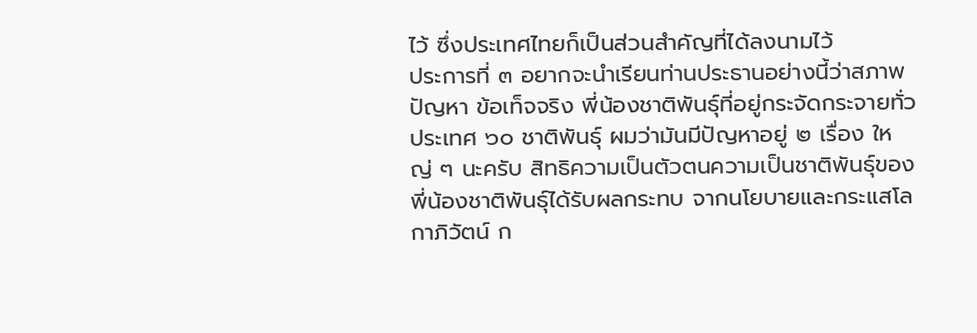ไว้ ซึ่งประเทศไทยก็เป็นส่วนสำคัญที่ได้ลงนามไว้
ประการที่ ๓ อยากจะนำเรียนท่านประธานอย่างนี้ว่าสภาพปัญหา ข้อเท็จจริง พี่น้องชาติพันธุ์ที่อยู่กระจัดกระจายทั่วประเทศ ๖๐ ชาติพันธุ์ ผมว่ามันมีปัญหาอยู่ ๒ เรื่อง ใหญ่ ๆ นะครับ สิทธิความเป็นตัวตนความเป็นชาติพันธุ์ของพี่น้องชาติพันธุ์ได้รับผลกระทบ จากนโยบายและกระแสโลกาภิวัตน์ ก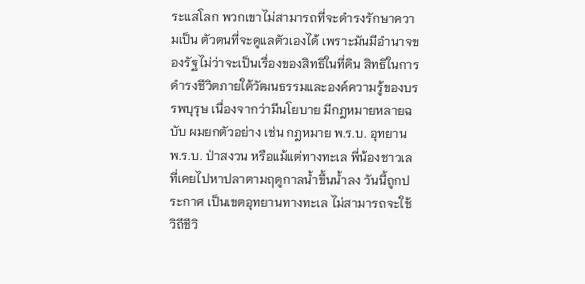ระแสโลก พวกเขาไม่สามารถที่จะดำรงรักษาความเป็น ตัวตนที่จะดูแลตัวเองได้ เพราะมันมีอำนาจของรัฐไม่ว่าจะเป็นเรื่องของสิทธิในที่ดิน สิทธิในการดำรงชีวิตภายใต้วัฒนธรรมและองค์ความรู้ของบรรพบุรุษ เนื่องจากว่ามีนโยบาย มีกฎหมายหลายฉบับ ผมยกตัวอย่าง เช่น กฎหมาย พ.ร.บ. อุทยาน พ.ร.บ. ป่าสงวน หรือแม้แต่ทางทะเล พี่น้องชาวเลที่เคยไปหาปลาตามฤดูกาลน้ำขึ้นน้ำลง วันนี้ถูกประกาศ เป็นเขตอุทยานทางทะเล ไม่สามารถจะใช้วิถีชีวิ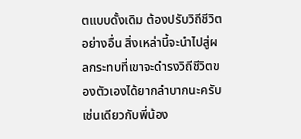ตแบบดั้งเดิม ต้องปรับวิถีชีวิตอย่างอื่น สิ่งเหล่านี้จะนำไปสู่ผลกระทบที่เขาจะดำรงวิถีชีวิตของตัวเองได้ยากลำบากนะครับ เช่นเดียวกับพี่น้อง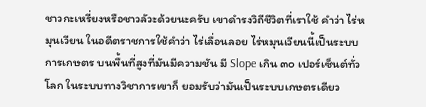ชาวกะเหรี่ยงหรือชาวลัวะด้วยนะครับ เขาดำรงวิถีชีวิตที่เราใช้ คำว่า ไร่หมุนเวียน ในอดีตราชการใช้คำว่า ไร่เลื่อนลอย ไร่หมุนเวียนนี้เป็นระบบการเกษตร บนพื้นที่สูงที่มันมีความชัน มี Slope เกิน ๓๐ เปอร์เซ็นต์ทั่วโลก ในระบบทางวิชาการเขาก็ ยอมรับว่ามันเป็นระบบเกษตรเดียว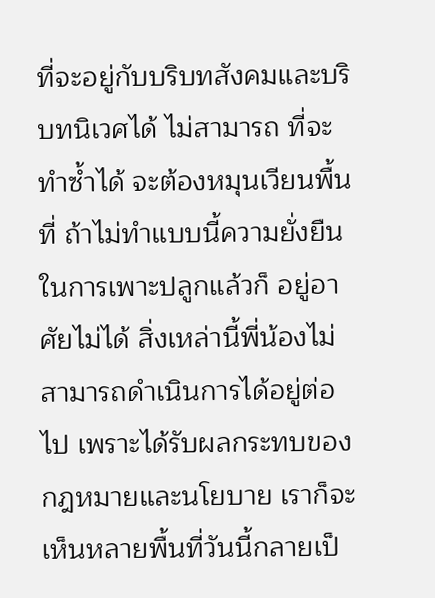ที่จะอยู่กับบริบทสังคมและบริบทนิเวศได้ ไม่สามารถ ที่จะทำซ้ำได้ จะต้องหมุนเวียนพื้นที่ ถ้าไม่ทำแบบนี้ความยั่งยืนในการเพาะปลูกแล้วก็ อยู่อาศัยไม่ได้ สิ่งเหล่านี้พี่น้องไม่สามารถดำเนินการได้อยู่ต่อไป เพราะได้รับผลกระทบของ กฎหมายและนโยบาย เราก็จะเห็นหลายพื้นที่วันนี้กลายเป็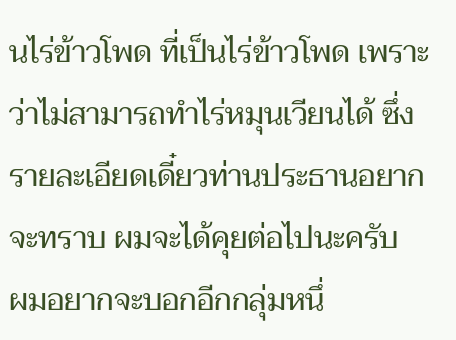นไร่ข้าวโพด ที่เป็นไร่ข้าวโพด เพราะว่าไม่สามารถทำไร่หมุนเวียนได้ ซึ่งรายละเอียดเดี๋ยวท่านประธานอยากจะทราบ ผมจะได้คุยต่อไปนะครับ
ผมอยากจะบอกอีกกลุ่มหนึ่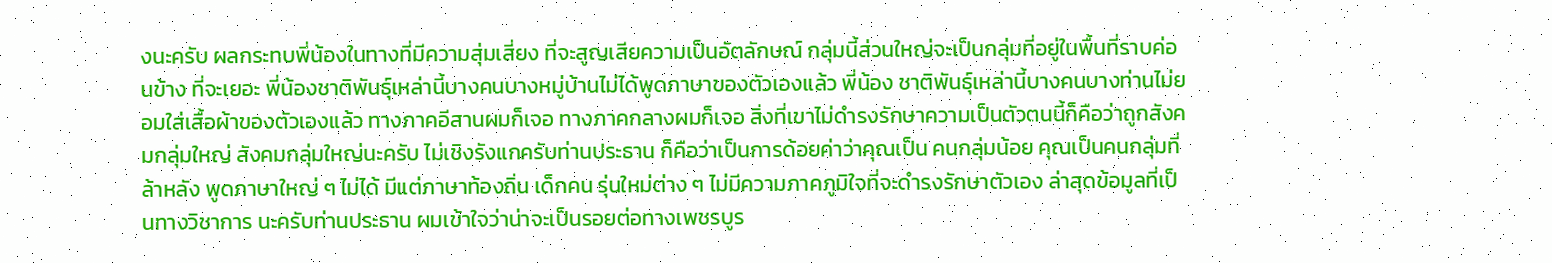งนะครับ ผลกระทบพี่น้องในทางที่มีความสุ่มเสี่ยง ที่จะสูญเสียความเป็นอัตลักษณ์ กลุ่มนี้ส่วนใหญ่จะเป็นกลุ่มที่อยู่ในพื้นที่ราบค่อนข้าง ที่จะเยอะ พี่น้องชาติพันธุ์เหล่านี้บางคนบางหมู่บ้านไม่ได้พูดภาษาของตัวเองแล้ว พี่น้อง ชาติพันธุ์เหล่านี้บางคนบางท่านไม่ยอมใส่เสื้อผ้าของตัวเองแล้ว ทางภาคอีสานผมก็เจอ ทางภาคกลางผมก็เจอ สิ่งที่เขาไม่ดำรงรักษาความเป็นตัวตนนี้ก็คือว่าถูกสังคมกลุ่มใหญ่ สังคมกลุ่มใหญ่นะครับ ไม่เชิงรังแกครับท่านประธาน ก็คือว่าเป็นการด้อยค่าว่าคุณเป็น คนกลุ่มน้อย คุณเป็นคนกลุ่มที่ล้าหลัง พูดภาษาใหญ่ ๆ ไม่ได้ มีแต่ภาษาท้องถิ่น เด็กคน รุ่นใหม่ต่าง ๆ ไม่มีความภาคภูมิใจที่จะดำรงรักษาตัวเอง ล่าสุดข้อมูลที่เป็นทางวิชาการ นะครับท่านประธาน ผมเข้าใจว่าน่าจะเป็นรอยต่อทางเพชรบูร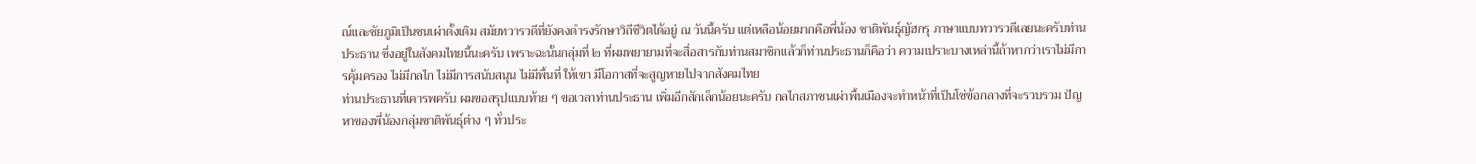ณ์และชัยภูมิเป็นชนเผ่าดั้งเดิม สมัยทวารวดีที่ยังคงดำรงรักษาวิถีชีวิตได้อยู่ ณ วันนี้ครับ แต่เหลือน้อยมากคือพี่น้อง ชาติพันธุ์ญัฮกรุ ภาษาแบบทวารวดีเลยนะครับท่านประธาน ซึ่งอยู่ในสังคมไทยนี้นะครับ เพราะฉะนั้นกลุ่มที่ ๒ ที่ผมพยายามที่จะสื่อสารกับท่านสมาชิกแล้วก็ท่านประธานก็คือว่า ความเปราะบางเหล่านี้ถ้าหากว่าเราไม่มีการคุ้มครอง ไม่มีกลไก ไม่มีการสนับสนุน ไม่มีพื้นที่ ให้เขา มีโอกาสที่จะสูญหายไปจากสังคมไทย
ท่านประธานที่เคารพครับ ผมขอสรุปแบบท้าย ๆ ขอเวลาท่านประธาน เพิ่มอีกสักเล็กน้อยนะครับ กลไกสภาชนเผ่าพื้นเมืองจะทำหน้าที่เป็นโซ่ข้อกลางที่จะรวบรวม ปัญหาของพี่น้องกลุ่มชาติพันธุ์ต่าง ๆ ทั่วประ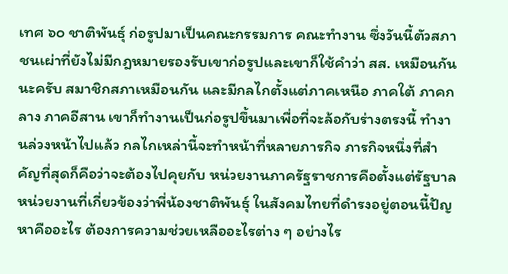เทศ ๖๐ ชาติพันธุ์ ก่อรูปมาเป็นคณะกรรมการ คณะทำงาน ซึ่งวันนี้ตัวสภาชนเผ่าที่ยังไม่มีกฎหมายรองรับเขาก่อรูปและเขาก็ใช้คำว่า สส. เหมือนกันนะครับ สมาชิกสภาเหมือนกัน และมีกลไกตั้งแต่ภาคเหนือ ภาคใต้ ภาคกลาง ภาคอีสาน เขาก็ทำงานเป็นก่อรูปขึ้นมาเพื่อที่จะล้อกับร่างตรงนี้ ทำงานล่วงหน้าไปแล้ว กลไกเหล่านี้จะทำหน้าที่หลายภารกิจ ภารกิจหนึ่งที่สำคัญที่สุดก็คือว่าจะต้องไปคุยกับ หน่วยงานภาครัฐราชการคือตั้งแต่รัฐบาล หน่วยงานที่เกี่ยวข้องว่าพี่น้องชาติพันธุ์ ในสังคมไทยที่ดำรงอยู่ตอนนี้ปัญหาคืออะไร ต้องการความช่วยเหลืออะไรต่าง ๆ อย่างไร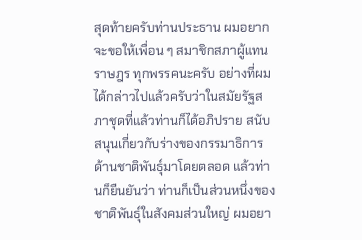สุดท้ายครับท่านประธาน ผมอยากจะขอให้เพื่อน ๆ สมาชิกสภาผู้แทนราษฎร ทุกพรรคนะครับ อย่างที่ผมได้กล่าวไปแล้วครับว่าในสมัยรัฐสภาชุดที่แล้วท่านก็ได้อภิปราย สนับสนุนเกี่ยวกับร่างของกรรมาธิการด้านชาติพันธุ์มาโดยตลอด แล้วท่านก็ยืนยันว่า ท่านก็เป็นส่วนหนึ่งของชาติพันธุ์ในสังคมส่วนใหญ่ ผมอยา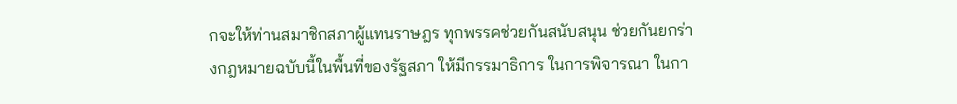กจะให้ท่านสมาชิกสภาผู้แทนราษฎร ทุกพรรคช่วยกันสนับสนุน ช่วยกันยกร่างกฎหมายฉบับนี้ในพื้นที่ของรัฐสภา ให้มีกรรมาธิการ ในการพิจารณา ในกา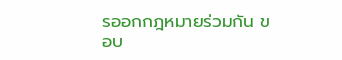รออกกฎหมายร่วมกัน ขอบ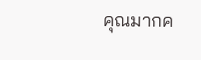คุณมากค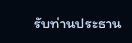รับท่านประธาน